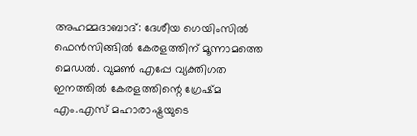അഹമ്മദാബാദ്: ദേശീയ ഗെയിംസില്‍ ഫെന്‍സിങ്ങില്‍ കേരളത്തിന് മൂന്നാമത്തെ മെഡല്‍. വുമണ്‍ എപ്പേ വ്യക്തിഗത ഇനത്തില്‍ കേരളത്തിന്റെ ഗ്രേഷ്മ എം.എസ് മഹാരാഷ്ട്രയുടെ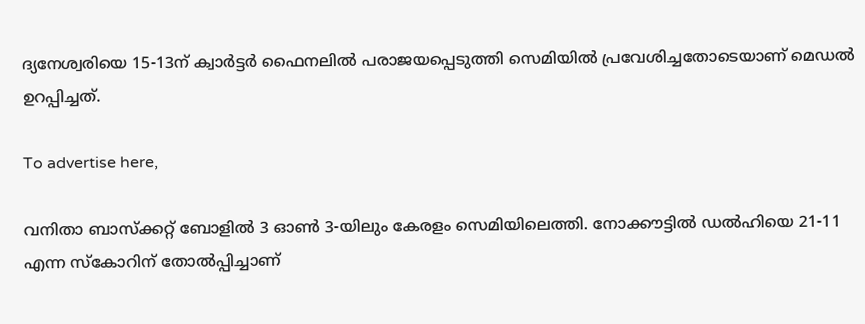ദ്യനേശ്വരിയെ 15-13ന് ക്വാര്‍ട്ടര്‍ ഫൈനലില്‍ പരാജയപ്പെടുത്തി സെമിയില്‍ പ്രവേശിച്ചതോടെയാണ് മെഡല്‍ ഉറപ്പിച്ചത്.

To advertise here,

വനിതാ ബാസ്‌ക്കറ്റ് ബോളില്‍ 3 ഓണ്‍ 3-യിലും കേരളം സെമിയിലെത്തി. നോക്കൗട്ടില്‍ ഡല്‍ഹിയെ 21-11 എന്ന സ്‌കോറിന് തോല്‍പ്പിച്ചാണ്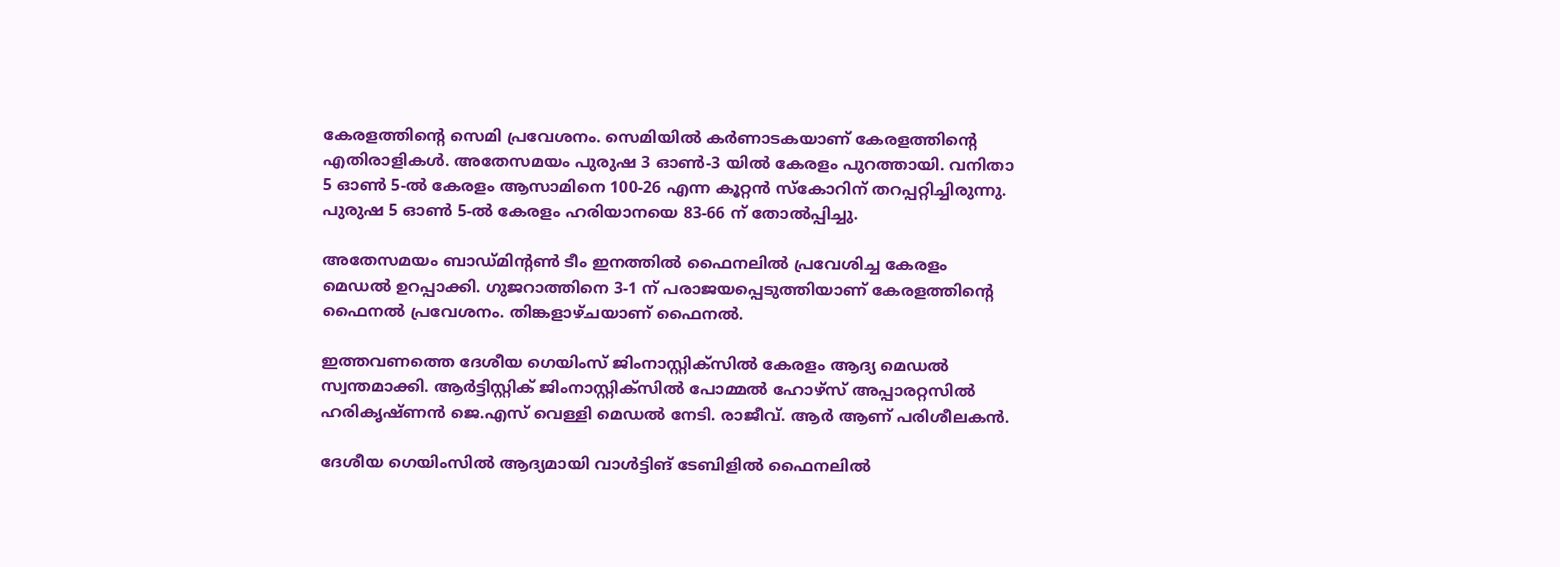കേരളത്തിന്റെ സെമി പ്രവേശനം. സെമിയില്‍ കര്‍ണാടകയാണ് കേരളത്തിന്റെ എതിരാളികള്‍. അതേസമയം പുരുഷ 3 ഓണ്‍-3 യില്‍ കേരളം പുറത്തായി. വനിതാ 5 ഓണ്‍ 5-ല്‍ കേരളം ആസാമിനെ 100-26 എന്ന കൂറ്റന്‍ സ്‌കോറിന് തറപ്പറ്റിച്ചിരുന്നു. പുരുഷ 5 ഓണ്‍ 5-ല്‍ കേരളം ഹരിയാനയെ 83-66 ന് തോല്‍പ്പിച്ചു.

അതേസമയം ബാഡ്മിന്റണ്‍ ടീം ഇനത്തില്‍ ഫൈനലില്‍ പ്രവേശിച്ച കേരളം മെഡല്‍ ഉറപ്പാക്കി. ഗുജറാത്തിനെ 3-1 ന് പരാജയപ്പെടുത്തിയാണ് കേരളത്തിന്റെ ഫൈനല്‍ പ്രവേശനം. തിങ്കളാഴ്ചയാണ് ഫൈനല്‍.

ഇത്തവണത്തെ ദേശീയ ഗെയിംസ് ജിംനാസ്റ്റിക്‌സില്‍ കേരളം ആദ്യ മെഡല്‍ സ്വന്തമാക്കി. ആര്‍ട്ടിസ്റ്റിക് ജിംനാസ്റ്റിക്‌സില്‍ പോമ്മല്‍ ഹോഴ്‌സ് അപ്പാരറ്റസില്‍ ഹരികൃഷ്ണന്‍ ജെ.എസ് വെള്ളി മെഡല്‍ നേടി. രാജീവ്. ആര്‍ ആണ് പരിശീലകന്‍.

ദേശീയ ഗെയിംസില്‍ ആദ്യമായി വാള്‍ട്ടിങ് ടേബിളില്‍ ഫൈനലില്‍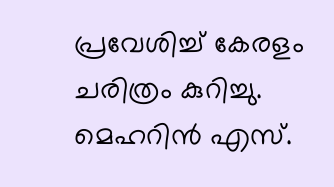പ്രവേശിച്ച് കേരളം ചരിത്രം കുറിച്ചു. മെഹറിന്‍ എസ്.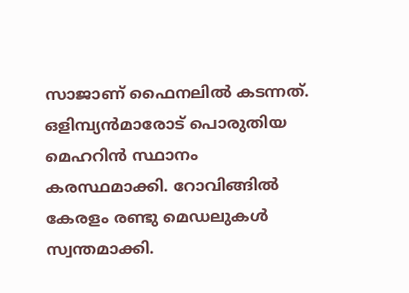സാജാണ് ഫൈനലില്‍ കടന്നത്. ഒളിമ്പ്യന്‍മാരോട് പൊരുതിയ മെഹറിന്‍ സ്ഥാനം കരസ്ഥമാക്കി. റോവിങ്ങില്‍ കേരളം രണ്ടു മെഡലുകള്‍ സ്വന്തമാക്കി.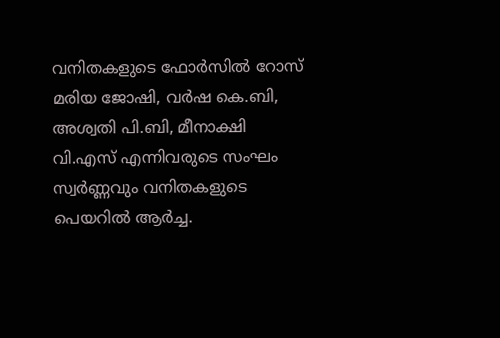വനിതകളുടെ ഫോര്‍സില്‍ റോസ് മരിയ ജോഷി, വര്‍ഷ കെ.ബി, അശ്വതി പി.ബി, മീനാക്ഷി വി.എസ് എന്നിവരുടെ സംഘം സ്വര്‍ണ്ണവും വനിതകളുടെ പെയറില്‍ ആര്‍ച്ച.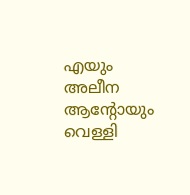എയും അലീന ആന്റോയും വെള്ളി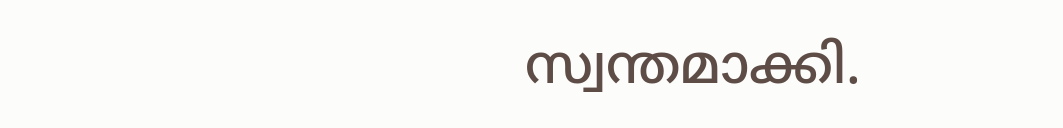സ്വന്തമാക്കി.